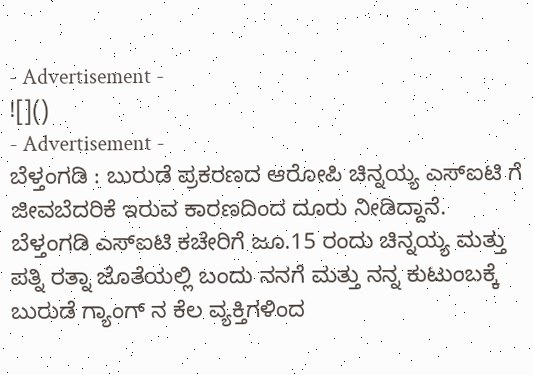- Advertisement -
![]()
- Advertisement -
ಬೆಳ್ತಂಗಡಿ : ಬುರುಡೆ ಪ್ರಕರಣದ ಆರೋಪಿ ಚಿನ್ನಯ್ಯ ಎಸ್ಐಟಿ ಗೆ ಜೀವಬೆದರಿಕೆ ಇರುವ ಕಾರಣದಿಂದ ದೂರು ನೀಡಿದ್ದಾನೆ.
ಬೆಳ್ತಂಗಡಿ ಎಸ್ಐಟಿ ಕಚೇರಿಗೆ ಜೂ.15 ರಂದು ಚಿನ್ನಯ್ಯ ಮತ್ತು ಪತ್ನಿ ರತ್ನಾ ಜೊತೆಯಲ್ಲಿ ಬಂದು ನನಗೆ ಮತ್ತು ನನ್ನ ಕುಟುಂಬಕ್ಕೆ ಬುರುಡೆ ಗ್ಯಾಂಗ್ ನ ಕೆಲ ವ್ಯಕ್ತಿಗಳಿಂದ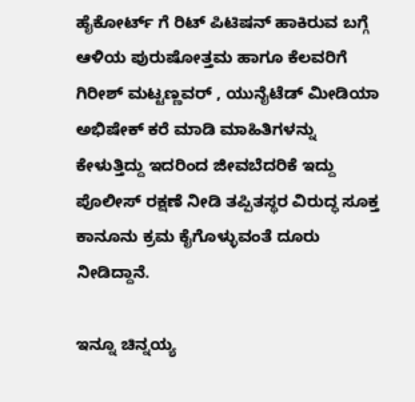ಹೈಕೋರ್ಟ್ ಗೆ ರಿಟ್ ಪಿಟಿಷನ್ ಹಾಕಿರುವ ಬಗ್ಗೆ ಆಳಿಯ ಪುರುಷೋತ್ತಮ ಹಾಗೂ ಕೆಲವರಿಗೆ ಗಿರೀಶ್ ಮಟ್ಟಣ್ಣವರ್ , ಯುನೈಟೆಡ್ ಮೀಡಿಯಾ ಅಭಿಷೇಕ್ ಕರೆ ಮಾಡಿ ಮಾಹಿತಿಗಳನ್ನು ಕೇಳುತ್ತಿದ್ದು ಇದರಿಂದ ಜೀವಬೆದರಿಕೆ ಇದ್ದು ಪೊಲೀಸ್ ರಕ್ಷಣೆ ನೀಡಿ ತಪ್ಪಿತಸ್ಥರ ವಿರುದ್ಧ ಸೂಕ್ತ ಕಾನೂನು ಕ್ರಮ ಕೈಗೊಳ್ಳುವಂತೆ ದೂರು ನೀಡಿದ್ದಾನೆ.

ಇನ್ನೂ ಚಿನ್ನಯ್ಯ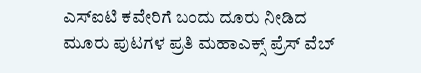ಎಸ್ಐಟಿ ಕವೇರಿಗೆ ಬಂದು ದೂರು ನೀಡಿದ ಮೂರು ಪುಟಗಳ ಪ್ರತಿ ಮಹಾಎಕ್ಸ್ ಪ್ರೆಸ್ ವೆಬ್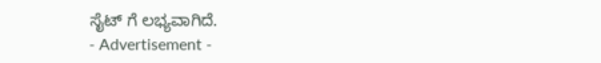ಸೈಟ್ ಗೆ ಲಭ್ಯವಾಗಿದೆ.
- Advertisement -